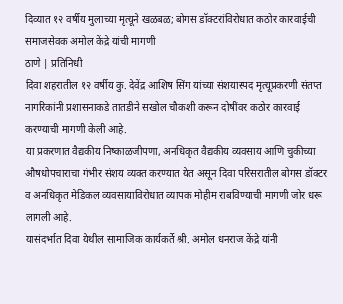दिव्यात १२ वर्षीय मुलाच्या मृत्यूने खळबळ; बोगस डॉक्टरांविरोधात कठोर कारवाईची समाजसेवक अमोल केंद्रे यांची मागणी
ठाणे | प्रतिनिधी
दिवा शहरातील १२ वर्षीय कु. देवेंद्र आशिष सिंग यांच्या संशयास्पद मृत्यूप्रकरणी संतप्त नागरिकांनी प्रशासनाकडे तातडीने सखोल चौकशी करून दोषींवर कठोर कारवाई करण्याची मागणी केली आहे.
या प्रकरणात वैद्यकीय निष्काळजीपणा, अनधिकृत वैद्यकीय व्यवसाय आणि चुकीच्या औषधोपचाराचा गंभीर संशय व्यक्त करण्यात येत असून दिवा परिसरातील बोगस डॉक्टर व अनधिकृत मेडिकल व्यवसायाविरोधात व्यापक मोहीम राबविण्याची मागणी जोर धरू लागली आहे.
यासंदर्भात दिवा येथील सामाजिक कार्यकर्ते श्री. अमोल धनराज केंद्रे यांनी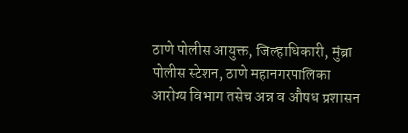ठाणे पोलीस आयुक्त, जिल्हाधिकारी, मुंब्रा पोलीस स्टेशन, ठाणे महानगरपालिका आरोग्य विभाग तसेच अन्न व औषध प्रशासन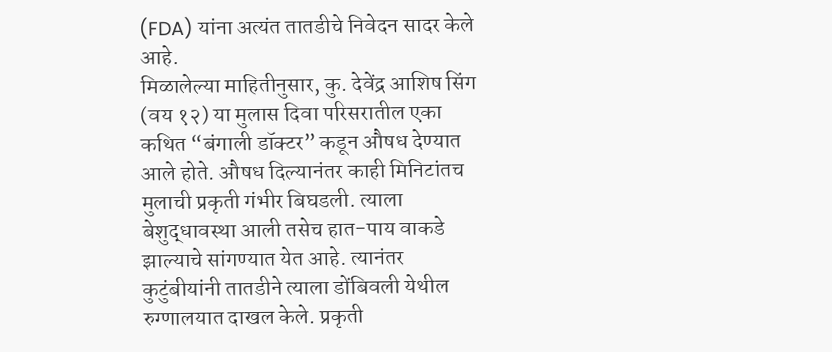(FDA) यांना अत्यंत तातडीचे निवेदन सादर केले आहे.
मिळालेल्या माहितीनुसार, कु. देवेंद्र आशिष सिंग (वय १२) या मुलास दिवा परिसरातील एका कथित “बंगाली डॉक्टर” कडून औषध देण्यात आले होते. औषध दिल्यानंतर काही मिनिटांतच मुलाची प्रकृती गंभीर बिघडली. त्याला बेशुद्धावस्था आली तसेच हात-पाय वाकडे झाल्याचे सांगण्यात येत आहे. त्यानंतर कुटुंबीयांनी तातडीने त्याला डोंबिवली येथील रुग्णालयात दाखल केले. प्रकृती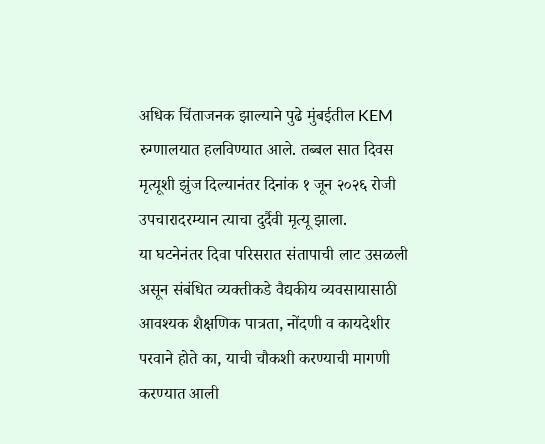अधिक चिंताजनक झाल्याने पुढे मुंबईतील KEM रुग्णालयात हलविण्यात आले. तब्बल सात दिवस मृत्यूशी झुंज दिल्यानंतर दिनांक १ जून २०२६ रोजी उपचारादरम्यान त्याचा दुर्दैवी मृत्यू झाला.
या घटनेनंतर दिवा परिसरात संतापाची लाट उसळली असून संबंधित व्यक्तीकडे वैद्यकीय व्यवसायासाठी आवश्यक शैक्षणिक पात्रता, नोंदणी व कायदेशीर परवाने होते का, याची चौकशी करण्याची मागणी करण्यात आली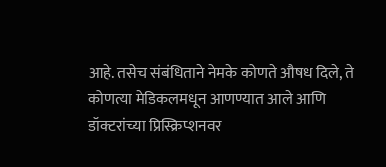आहे. तसेच संबंधिताने नेमके कोणते औषध दिले, ते कोणत्या मेडिकलमधून आणण्यात आले आणि डॉक्टरांच्या प्रिस्क्रिप्शनवर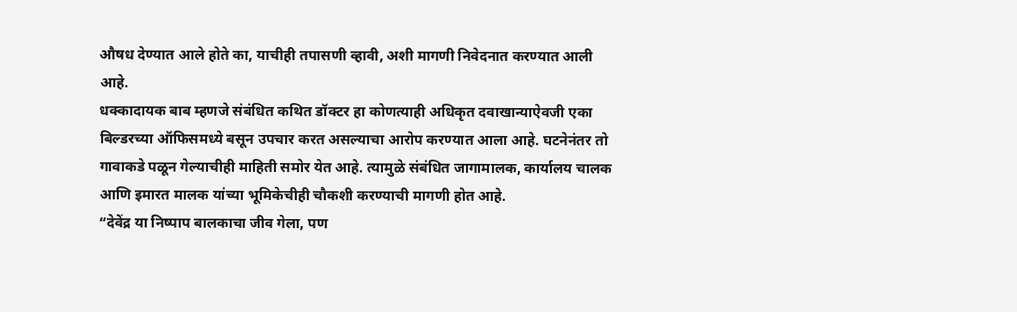औषध देण्यात आले होते का, याचीही तपासणी व्हावी, अशी मागणी निवेदनात करण्यात आली आहे.
धक्कादायक बाब म्हणजे संबंधित कथित डॉक्टर हा कोणत्याही अधिकृत दवाखान्याऐवजी एका बिल्डरच्या ऑफिसमध्ये बसून उपचार करत असल्याचा आरोप करण्यात आला आहे. घटनेनंतर तो गावाकडे पळून गेल्याचीही माहिती समोर येत आहे. त्यामुळे संबंधित जागामालक, कार्यालय चालक आणि इमारत मालक यांच्या भूमिकेचीही चौकशी करण्याची मागणी होत आहे.
“देवेंद्र या निष्पाप बालकाचा जीव गेला, पण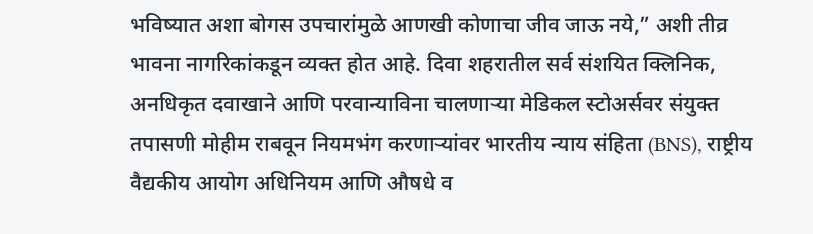भविष्यात अशा बोगस उपचारांमुळे आणखी कोणाचा जीव जाऊ नये,” अशी तीव्र भावना नागरिकांकडून व्यक्त होत आहे. दिवा शहरातील सर्व संशयित क्लिनिक, अनधिकृत दवाखाने आणि परवान्याविना चालणाऱ्या मेडिकल स्टोअर्सवर संयुक्त तपासणी मोहीम राबवून नियमभंग करणाऱ्यांवर भारतीय न्याय संहिता (BNS), राष्ट्रीय वैद्यकीय आयोग अधिनियम आणि औषधे व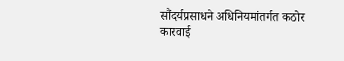सौंदर्यप्रसाधने अधिनियमांतर्गत कठोर कारवाई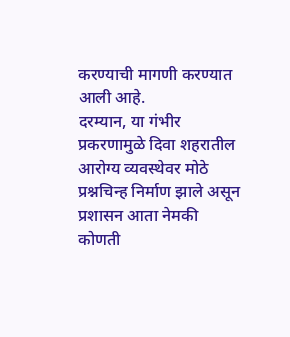करण्याची मागणी करण्यात आली आहे.
दरम्यान, या गंभीर प्रकरणामुळे दिवा शहरातील आरोग्य व्यवस्थेवर मोठे प्रश्नचिन्ह निर्माण झाले असून प्रशासन आता नेमकी कोणती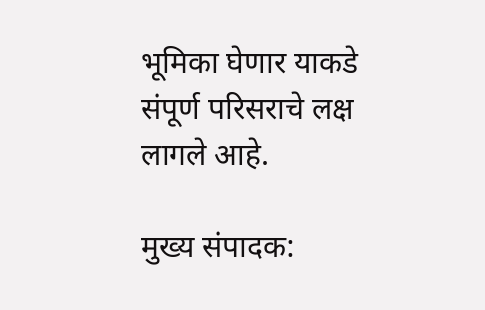भूमिका घेणार याकडे संपूर्ण परिसराचे लक्ष लागले आहे.

मुख्य संपादक: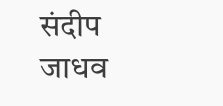संदीप जाधव